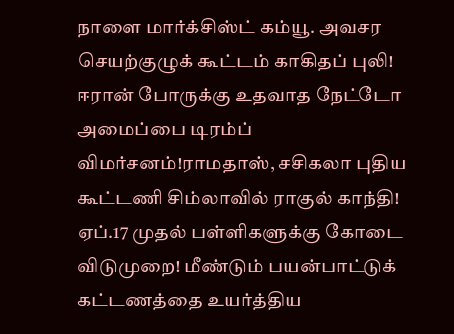நாளை மார்க்சிஸ்ட் கம்யூ. அவசர செயற்குழுக் கூட்டம் காகிதப் புலி! ஈரான் போருக்கு உதவாத நேட்டோ அமைப்பை டிரம்ப் விமர்சனம்!ராமதாஸ், சசிகலா புதிய கூட்டணி சிம்லாவில் ராகுல் காந்தி! ஏப்.17 முதல் பள்ளிகளுக்கு கோடை விடுமுறை! மீண்டும் பயன்பாட்டுக் கட்டணத்தை உயர்த்திய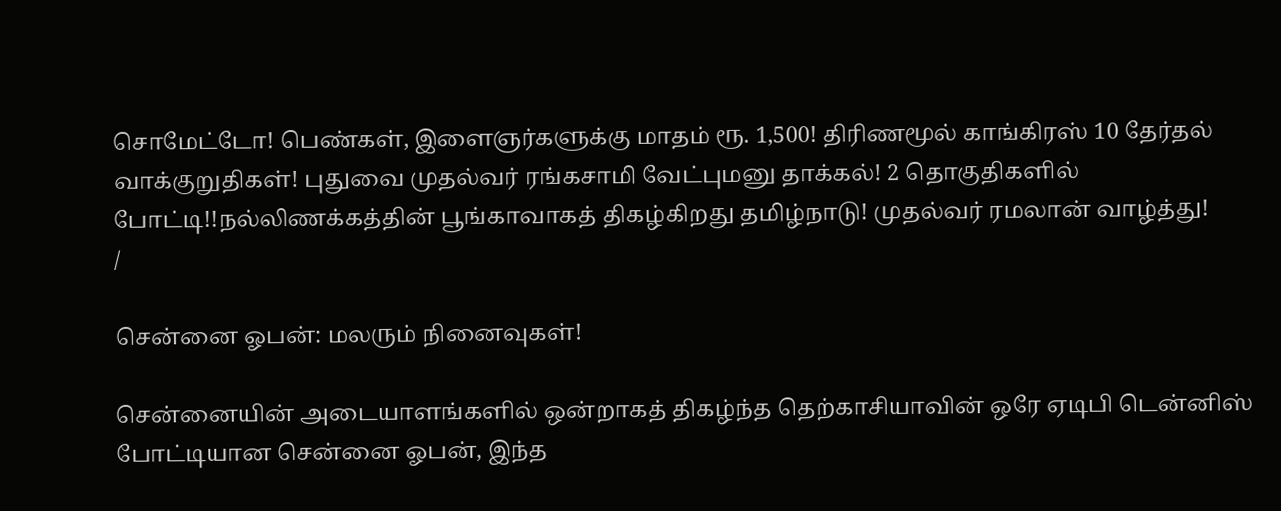சொமேட்டோ! பெண்கள், இளைஞர்களுக்கு மாதம் ரூ. 1,500! திரிணமூல் காங்கிரஸ் 10 தேர்தல் வாக்குறுதிகள்! புதுவை முதல்வர் ரங்கசாமி வேட்புமனு தாக்கல்! 2 தொகுதிகளில் போட்டி!!நல்லிணக்கத்தின் பூங்காவாகத் திகழ்கிறது தமிழ்நாடு! முதல்வர் ரமலான் வாழ்த்து!
/

சென்னை ஓபன்: மலரும் நினைவுகள்!

சென்னையின் அடையாளங்களில் ஒன்றாகத் திகழ்ந்த தெற்காசியாவின் ஒரே ஏடிபி டென்னிஸ் போட்டியான சென்னை ஓபன், இந்த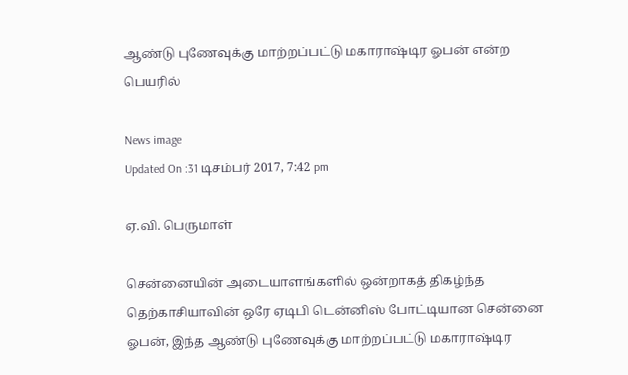ஆண்டு புணேவுக்கு மாற்றப்பட்டு மகாராஷ்டிர ஓபன் என்ற பெயரில்

News image
Updated On :31 டிசம்பர் 2017, 7:42 pm

ஏ.வி. பெருமாள்

சென்னையின் அடையாளங்களில் ஒன்றாகத் திகழ்ந்த தெற்காசியாவின் ஒரே ஏடிபி டென்னிஸ் போட்டியான சென்னை ஓபன், இந்த ஆண்டு புணேவுக்கு மாற்றப்பட்டு மகாராஷ்டிர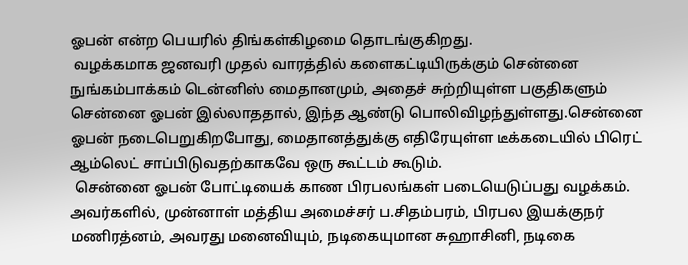ஓபன் என்ற பெயரில் திங்கள்கிழமை தொடங்குகிறது.
 வழக்கமாக ஜனவரி முதல் வாரத்தில் களைகட்டியிருக்கும் சென்னை நுங்கம்பாக்கம் டென்னிஸ் மைதானமும், அதைச் சுற்றியுள்ள பகுதிகளும் சென்னை ஓபன் இல்லாததால், இந்த ஆண்டு பொலிவிழந்துள்ளது.சென்னை ஓபன் நடைபெறுகிறபோது, மைதானத்துக்கு எதிரேயுள்ள டீக்கடையில் பிரெட் ஆம்லெட் சாப்பிடுவதற்காகவே ஒரு கூட்டம் கூடும்.
 சென்னை ஓபன் போட்டியைக் காண பிரபலங்கள் படையெடுப்பது வழக்கம். அவர்களில், முன்னாள் மத்திய அமைச்சர் ப.சிதம்பரம், பிரபல இயக்குநர் மணிரத்னம், அவரது மனைவியும், நடிகையுமான சுஹாசினி, நடிகை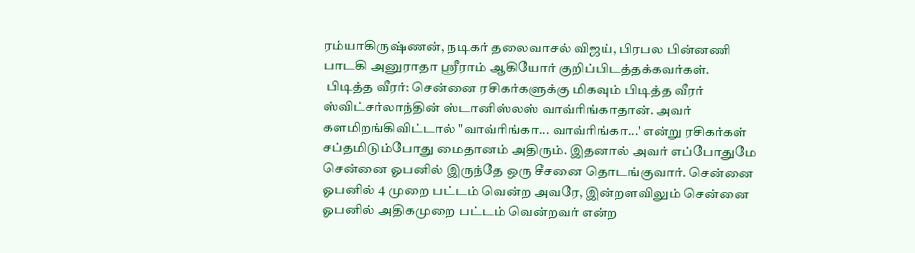ரம்யாகிருஷ்ணன், நடிகர் தலைவாசல் விஜய், பிரபல பின்னணி பாடகி அனுராதா ஸ்ரீராம் ஆகியோர் குறிப்பிடத்தக்கவர்கள்.
 பிடித்த வீரர்: சென்னை ரசிகர்களுக்கு மிகவும் பிடித்த வீரர் ஸ்விட்சர்லாந்தின் ஸ்டானிஸ்லஸ் வாவ்ரிங்காதான். அவர் களமிறங்கிவிட்டால் "வாவ்ரிங்கா... வாவ்ரிங்கா...' என்று ரசிகர்கள் சப்தமிடும்போது மைதானம் அதிரும். இதனால் அவர் எப்போதுமே சென்னை ஓபனில் இருந்தே ஒரு சீசனை தொடங்குவார். சென்னை ஓபனில் 4 முறை பட்டம் வென்ற அவரே, இன்றளவிலும் சென்னை ஓபனில் அதிகமுறை பட்டம் வென்றவர் என்ற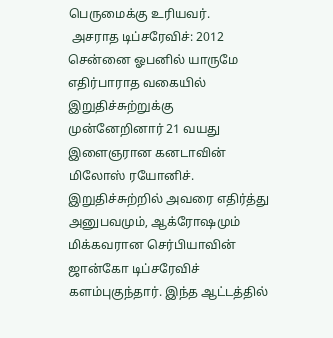பெருமைக்கு உரியவர்.
 அசராத டிப்சரேவிச்: 2012 சென்னை ஓபனில் யாருமே எதிர்பாராத வகையில் இறுதிச்சுற்றுக்கு முன்னேறினார் 21 வயது இளைஞரான கனடாவின் மிலோஸ் ரயோனிச். இறுதிச்சுற்றில் அவரை எதிர்த்து அனுபவமும், ஆக்ரோஷமும் மிக்கவரான செர்பியாவின் ஜான்கோ டிப்சரேவிச் களம்புகுந்தார். இந்த ஆட்டத்தில்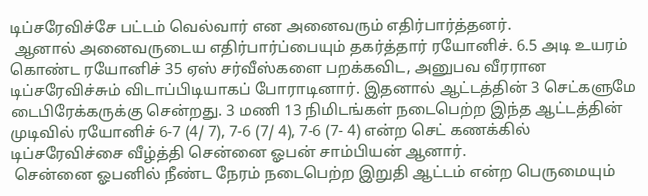டிப்சரேவிச்சே பட்டம் வெல்வார் என அனைவரும் எதிர்பார்த்தனர்.
 ஆனால் அனைவருடைய எதிர்பார்ப்பையும் தகர்த்தார் ரயோனிச். 6.5 அடி உயரம் கொண்ட ரயோனிச் 35 ஏஸ் சர்வீஸ்களை பறக்கவிட, அனுபவ வீரரான டிப்சரேவிச்சும் விடாப்பிடியாகப் போராடினார். இதனால் ஆட்டத்தின் 3 செட்களுமே டைபிரேக்கருக்கு சென்றது. 3 மணி 13 நிமிடங்கள் நடைபெற்ற இந்த ஆட்டத்தின் முடிவில் ரயோனிச் 6-7 (4/ 7), 7-6 (7/ 4), 7-6 (7- 4) என்ற செட் கணக்கில் டிப்சரேவிச்சை வீழ்த்தி சென்னை ஓபன் சாம்பியன் ஆனார்.
 சென்னை ஓபனில் நீண்ட நேரம் நடைபெற்ற இறுதி ஆட்டம் என்ற பெருமையும்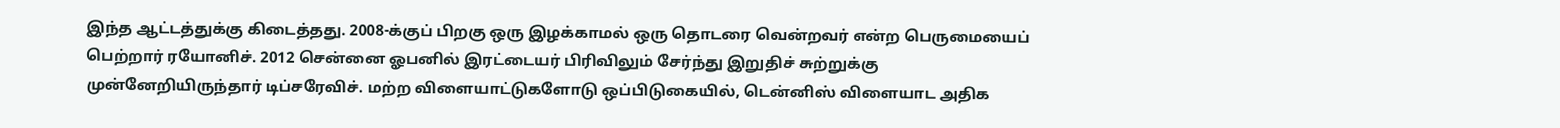இந்த ஆட்டத்துக்கு கிடைத்தது. 2008-க்குப் பிறகு ஒரு இழக்காமல் ஒரு தொடரை வென்றவர் என்ற பெருமையைப் பெற்றார் ரயோனிச். 2012 சென்னை ஓபனில் இரட்டையர் பிரிவிலும் சேர்ந்து இறுதிச் சுற்றுக்கு முன்னேறியிருந்தார் டிப்சரேவிச். மற்ற விளையாட்டுகளோடு ஒப்பிடுகையில், டென்னிஸ் விளையாட அதிக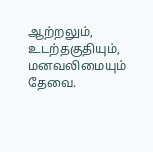ஆற்றலும், உடற்தகுதியும், மனவலிமையும் தேவை.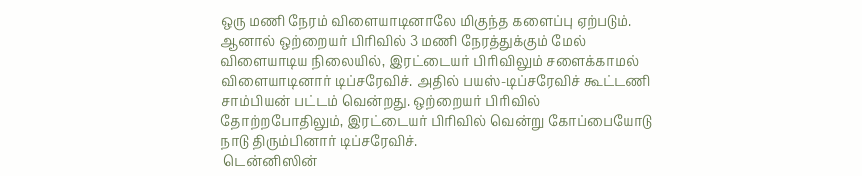ஒரு மணி நேரம் விளையாடினாலே மிகுந்த களைப்பு ஏற்படும். ஆனால் ஒற்றையர் பிரிவில் 3 மணி நேரத்துக்கும் மேல் விளையாடிய நிலையில், இரட்டையர் பிரிவிலும் சளைக்காமல் விளையாடினார் டிப்சரேவிச். அதில் பயஸ்-டிப்சரேவிச் கூட்டணி சாம்பியன் பட்டம் வென்றது. ஒற்றையர் பிரிவில் தோற்றபோதிலும், இரட்டையர் பிரிவில் வென்று கோப்பையோடு நாடு திரும்பினார் டிப்சரேவிச்.
 டென்னிஸின்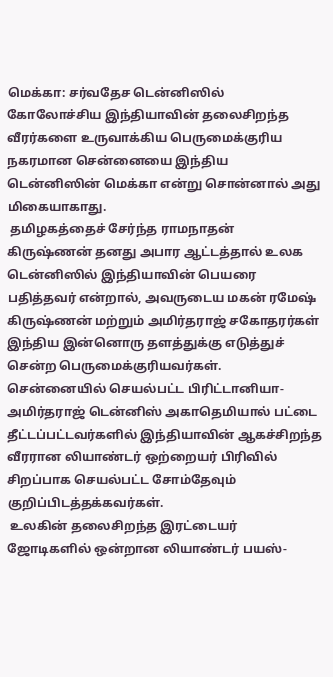மெக்கா: சர்வதேச டென்னிஸில் கோலோச்சிய இந்தியாவின் தலைசிறந்த வீரர்களை உருவாக்கிய பெருமைக்குரிய நகரமான சென்னையை இந்திய டென்னிஸின் மெக்கா என்று சொன்னால் அது மிகையாகாது.
 தமிழகத்தைச் சேர்ந்த ராமநாதன் கிருஷ்ணன் தனது அபார ஆட்டத்தால் உலக டென்னிஸில் இந்தியாவின் பெயரை பதித்தவர் என்றால், அவருடைய மகன் ரமேஷ் கிருஷ்ணன் மற்றும் அமிர்தராஜ் சகோதரர்கள் இந்திய இன்னொரு தளத்துக்கு எடுத்துச் சென்ற பெருமைக்குரியவர்கள். சென்னையில் செயல்பட்ட பிரிட்டானியா-அமிர்தராஜ் டென்னிஸ் அகாதெமியால் பட்டை தீட்டப்பட்டவர்களில் இந்தியாவின் ஆகச்சிறந்த வீரரான லியாண்டர் ஒற்றையர் பிரிவில் சிறப்பாக செயல்பட்ட சோம்தேவும் குறிப்பிடத்தக்கவர்கள்.
 உலகின் தலைசிறந்த இரட்டையர் ஜோடிகளில் ஒன்றான லியாண்டர் பயஸ்-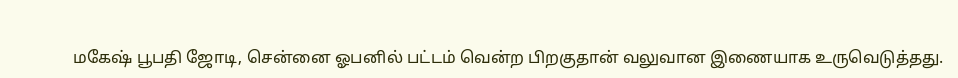மகேஷ் பூபதி ஜோடி, சென்னை ஓபனில் பட்டம் வென்ற பிறகுதான் வலுவான இணையாக உருவெடுத்தது.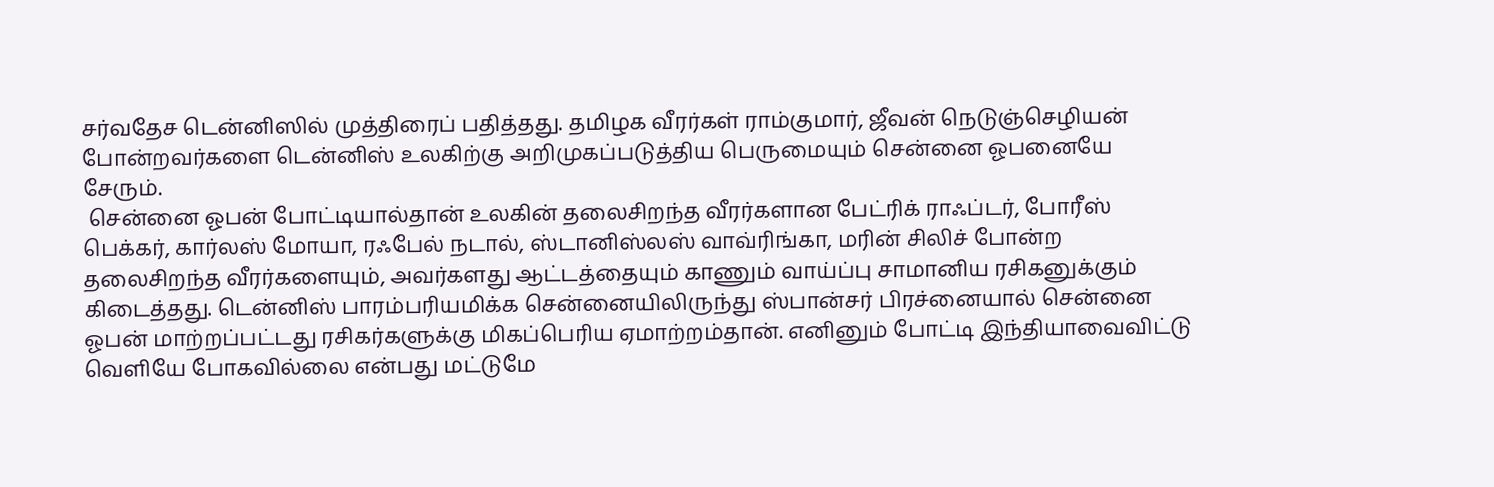சர்வதேச டென்னிஸில் முத்திரைப் பதித்தது. தமிழக வீரர்கள் ராம்குமார், ஜீவன் நெடுஞ்செழியன் போன்றவர்களை டென்னிஸ் உலகிற்கு அறிமுகப்படுத்திய பெருமையும் சென்னை ஓபனையே சேரும்.
 சென்னை ஓபன் போட்டியால்தான் உலகின் தலைசிறந்த வீரர்களான பேட்ரிக் ராஃப்டர், போரீஸ் பெக்கர், கார்லஸ் மோயா, ரஃபேல் நடால், ஸ்டானிஸ்லஸ் வாவ்ரிங்கா, மரின் சிலிச் போன்ற தலைசிறந்த வீரர்களையும், அவர்களது ஆட்டத்தையும் காணும் வாய்ப்பு சாமானிய ரசிகனுக்கும் கிடைத்தது. டென்னிஸ் பாரம்பரியமிக்க சென்னையிலிருந்து ஸ்பான்சர் பிரச்னையால் சென்னை ஓபன் மாற்றப்பட்டது ரசிகர்களுக்கு மிகப்பெரிய ஏமாற்றம்தான். எனினும் போட்டி இந்தியாவைவிட்டு வெளியே போகவில்லை என்பது மட்டுமே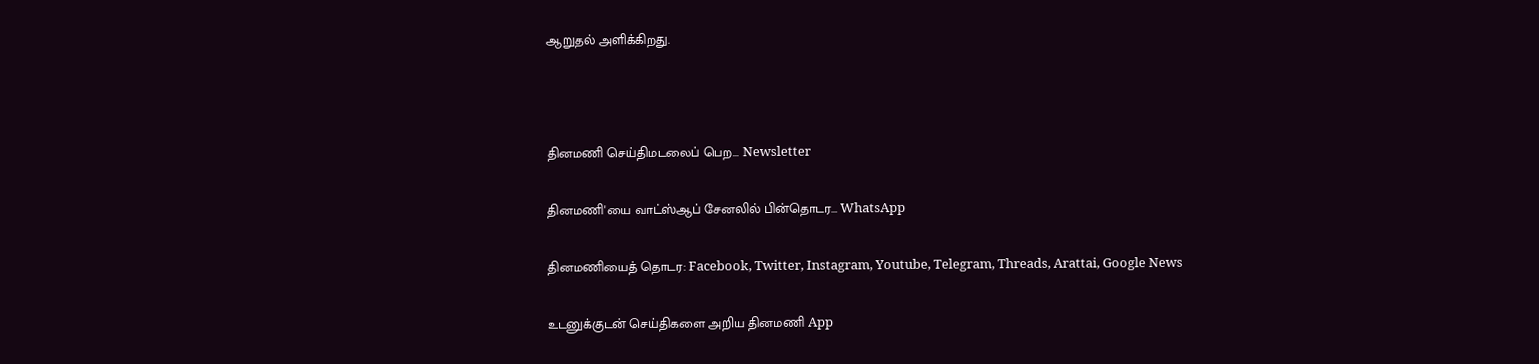ஆறுதல் அளிக்கிறது.



தினமணி செய்திமடலைப் பெற... Newsletter

தினமணி'யை வாட்ஸ்ஆப் சேனலில் பின்தொடர... WhatsApp

தினமணியைத் தொடர: Facebook, Twitter, Instagram, Youtube, Telegram, Threads, Arattai, Google News

உடனுக்குடன் செய்திகளை அறிய தினமணி App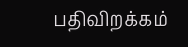பதிவிறக்கம்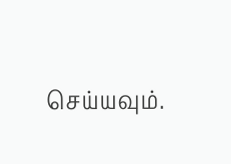செய்யவும்.